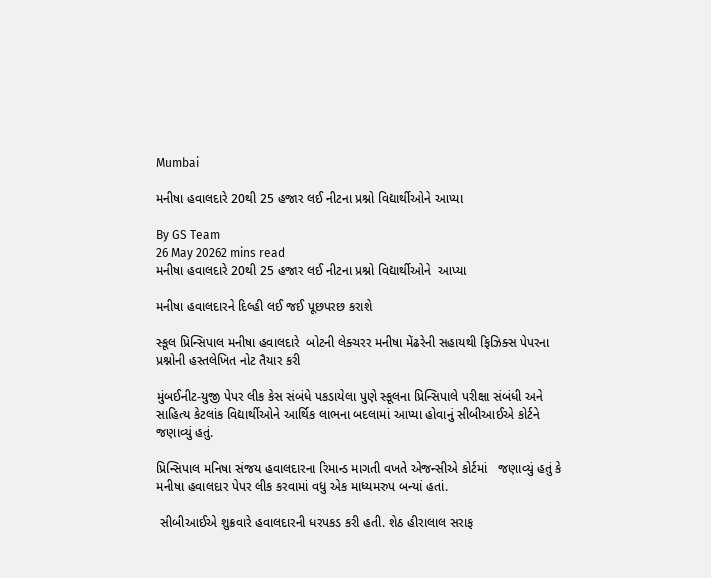Mumbai

મનીષા હવાલદારે 20થી 25 હજાર લઈ નીટના પ્રશ્નો વિદ્યાર્થીઓને આપ્યા

By GS Team
26 May 20262 mins read
મનીષા હવાલદારે 20થી 25 હજાર લઈ નીટના પ્રશ્નો વિદ્યાર્થીઓને  આપ્યા

મનીષા હવાલદારને દિલ્હી લઈ જઈ પૂછપરછ કરાશે

સ્કૂલ પ્રિન્સિપાલ મનીષા હવાલદારે  બોટની લેક્ચરર મનીષા મેંઢરેની સહાયથી ફિઝિક્સ પેપરના પ્રશ્નોની હસ્તલેખિત નોટ તૈયાર કરી

મુંબઈનીટ-યુજી પેપર લીક કેસ સંબંધે પકડાયેલા પુણે સ્કૂલના પ્રિન્સિપાલે પરીક્ષા સંબંધી અને સાહિત્ય કેટલાંક વિદ્યાર્થીઓને આર્થિક લાભના બદલામાં આપ્યા હોવાનું સીબીઆઈએ કોર્ટને જણાવ્યું હતું.

પ્રિન્સિપાલ મનિષા સંજય હવાલદારના રિમાન્ડ માગતી વખતે એજન્સીએ કોર્ટમાં   જણાવ્યું હતું કે મનીષા હવાલદાર પેપર લીક કરવામાં વધુ એક માધ્યમરુપ બન્યાં હતાં.

 સીબીઆઈએ શુક્રવારે હવાલદારની ધરપકડ કરી હતી. શેઠ હીરાલાલ સરાફ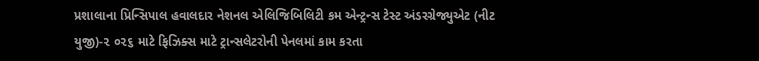પ્રશાલાના પ્રિન્સિપાલ હવાલદાર નેશનલ એલિજિબિલિટી કમ એન્ટ્રન્સ ટેસ્ટ અંડરગ્રેજ્યુએટ (નીટ યુજી)-૨ ૦૨૬ માટે ફિઝિક્સ માટે ટ્રાન્સલેટરોની પેનલમાં કામ કરતા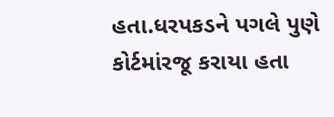હતા.ધરપકડને પગલે પુણે કોર્ટમાંરજૂ કરાયા હતા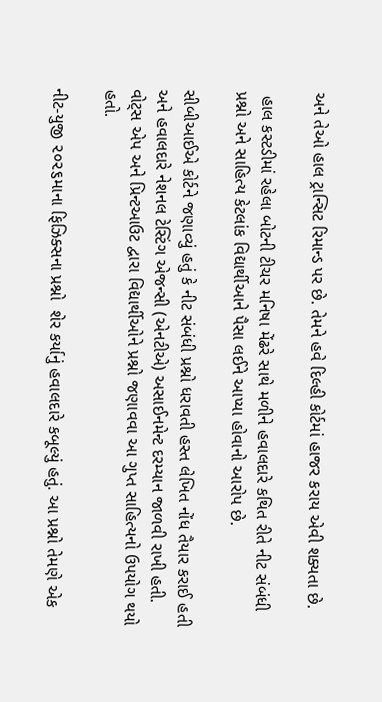અને તેઓ હાલ ટ્રાન્સિટ રિમાન્ડ પર છે. તેમને હવે દિલ્હી કોર્ટમાં હાજર કરાય એવી શક્યતા છે.

 હાલ કસ્ટડીમાં રહેલા બોટની ટીચર મનિષા મેંઢરે સાથે મળીને હવાલદારે કથિત રીતે નીટ સંબંધી પ્રશ્નો અને સાહિત્ય કેટલાંક વિદ્યાર્થીઆને પૈસા લઈને આપ્યા હોવાનો આરોપ છે.

સીબીઆઈએ કોર્ટને જણાવ્યું હતું કે નીટ સંબંધી પ્રશ્નો ધરાવતી હસ્ત લેખિત નોંધ તૈયાર કરાઈ હતી અને હવાલદારે નેશનલ ટેસ્ટિંગ એજન્સી (એનટીએ) અસાઈનમેન્ટ દરમ્યાન જાળવી રાખી હતી. વોટ્સ એપ અને પ્રિન્ટઆઉટ દ્વારા વિદ્યાર્થીઓને પ્રશ્નો જણાવવા આ ગુપ્ત સાહિત્યનો ઉપયોગ થયો હતો.

નીટ-યુજી ૨૦૨૬માના ફિઝિક્સના પ્રશ્નો  શેર કર્યાનું હવાલદારે કબૂલ્યું હતું. આ પ્રશ્નો તેમણે એક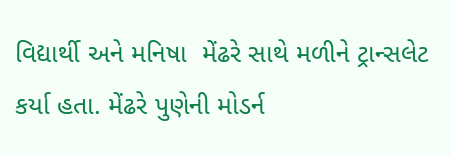વિદ્યાર્થી અને મનિષા  મેંઢરે સાથે મળીને ટ્રાન્સલેટ કર્યા હતા. મેંઢરે પુણેની મોડર્ન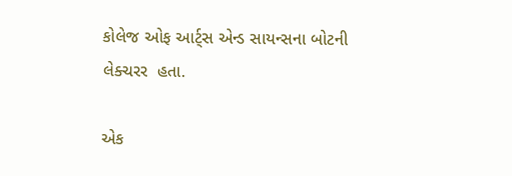કોલેજ ઓફ આર્ટ્સ એન્ડ સાયન્સના બોટની લેક્ચરર  હતા.

એક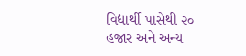વિદ્યાર્થી પાસેથી ૨૦ હજાર અને અન્ય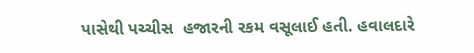પાસેથી પચ્ચીસ  હજારની રકમ વસૂલાઈ હતી. હવાલદારે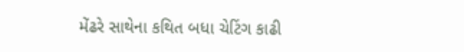મેંઢરે સાથેના કથિત બધા ચેટિંગ કાઢી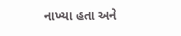નાખ્યા હતા અને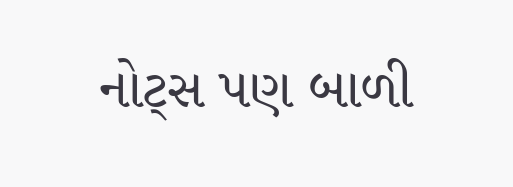નોટ્સ પણ બાળી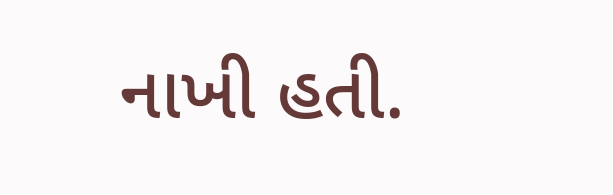નાખી હતી.